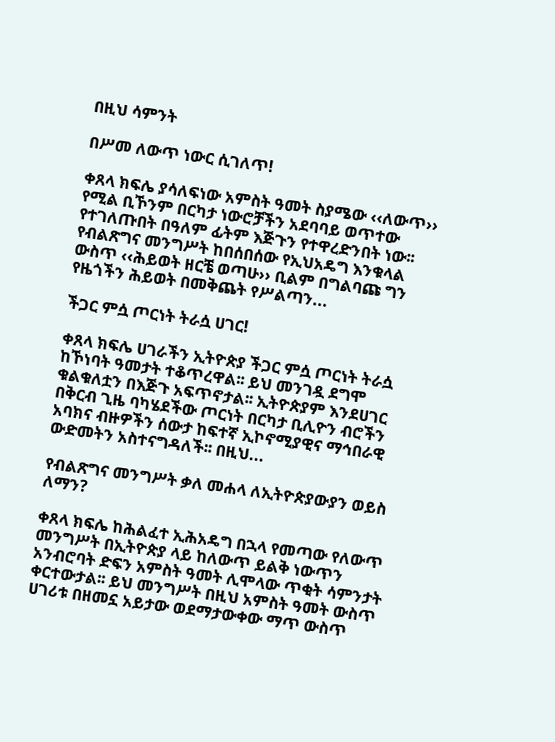በዚህ ሳምንት

በሥመ ለውጥ ነውር ሲገለጥ!

ቀጸላ ክፍሌ ያሳለፍነው አምስት ዓመት ስያሜው ‹‹ለውጥ›› የሚል ቢኾንም በርካታ ነውሮቻችን አደባባይ ወጥተው የተገለጡበት በዓለም ፊትም እጅጉን የተዋረድንበት ነው፡፡ የብልጽግና መንግሥት ከበሰበሰው የኢህአዴግ እንቁላል ውስጥ ‹‹ሕይወት ዘርቼ ወጣሁ›› ቢልም በግልባጩ ግን የዜጎችን ሕይወት በመቅጨት የሥልጣን...

ችጋር ምሷ ጦርነት ትራሷ ሀገር!

ቀጸላ ክፍሌ ሀገራችን ኢትዮጵያ ችጋር ምሷ ጦርነት ትራሷ ከኾነባት ዓመታት ተቆጥረዋል፡፡ ይህ መንገዷ ደግሞ ቁልቁለቷን በእጅጉ አፍጥኖታል፡፡ ኢትዮጵያም እንደሀገር በቅርብ ጊዜ ባካሄደችው ጦርነት በርካታ ቢሊዮን ብሮችን አባክና ብዙዎችን ሰውታ ከፍተኛ ኢኮኖሚያዊና ማኅበራዊ ውድመትን አስተናግዳለች፡፡ በዚህ...

የብልጽግና መንግሥት ቃለ መሐላ ለኢትዮጵያውያን ወይስ ለማን?

ቀጸላ ክፍሌ ከሕልፈተ ኢሕአዴግ በኋላ የመጣው የለውጥ መንግሥት በኢትዮጵያ ላይ ከለውጥ ይልቅ ነውጥን አንብሮባት ድፍን አምስት ዓመት ሊሞላው ጥቂት ሳምንታት ቀርተውታል፡፡ ይህ መንግሥት በዚህ አምስት ዓመት ውስጥ ሀገሪቱ በዘመኗ አይታው ወደማታውቀው ማጥ ውስጥ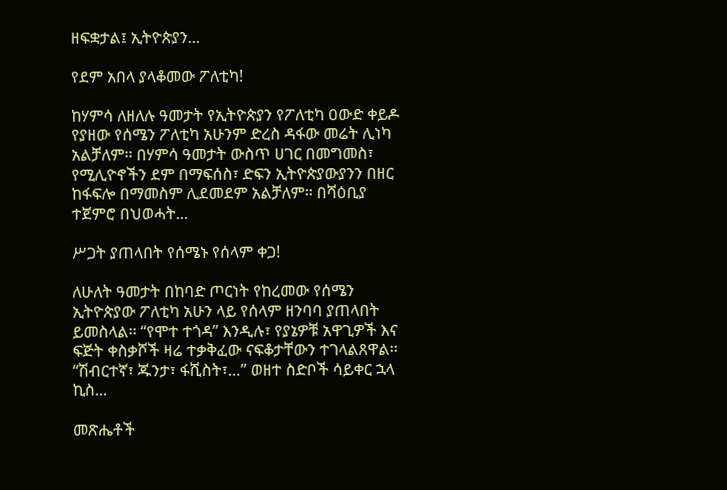ዘፍቋታል፤ ኢትዮጵያን...

የደም አበላ ያላቆመው ፖለቲካ!

ከሃምሳ ለዘለሉ ዓመታት የኢትዮጵያን የፖለቲካ ዐውድ ቀይዶ የያዘው የሰሜን ፖለቲካ አሁንም ድረስ ዳፋው መሬት ሊነካ አልቻለም፡፡ በሃምሳ ዓመታት ውስጥ ሀገር በመግመስ፣ የሚሊዮኖችን ደም በማፍሰስ፣ ድፍን ኢትዮጵያውያንን በዘር ከፋፍሎ በማመስም ሊደመደም አልቻለም፡፡ በሻዕቢያ ተጀምሮ በህወሓት...

ሥጋት ያጠላበት የሰሜኑ የሰላም ቀጋ!

ለሁለት ዓመታት በከባድ ጦርነት የከረመው የሰሜን ኢትዮጵያው ፖለቲካ አሁን ላይ የሰላም ዘንባባ ያጠላበት ይመስላል፡፡ “የሞተ ተጎዳ” እንዲሉ፣ የያኔዎቹ አዋጊዎች እና ፍጅት ቀስቃሾች ዛሬ ተቃቅፈው ናፍቆታቸውን ተገላልጸዋል፡፡ “ሽብርተኛ፣ ጁንታ፣ ፋሺስት፣…” ወዘተ ስድቦች ሳይቀር ኋላ ኪስ...

መጽሔቶች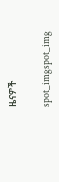ዜናዎች

spot_imgspot_img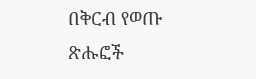በቅርብ የወጡ ጽሑፎች